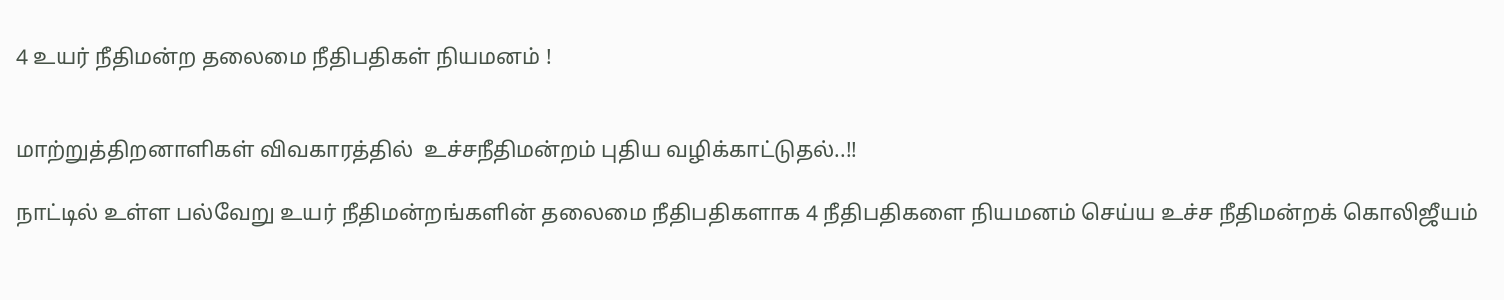4 உயர் நீதிமன்ற தலைமை நீதிபதிகள் நியமனம் !


மாற்றுத்திறனாளிகள் விவகாரத்தில்  உச்சநீதிமன்றம் புதிய வழிக்காட்டுதல்..!!

நாட்டில் உள்ள பல்வேறு உயர் நீதிமன்றங்களின் தலைமை நீதிபதிகளாக 4 நீதிபதிகளை நியமனம் செய்ய உச்ச நீதிமன்றக் கொலிஜீயம்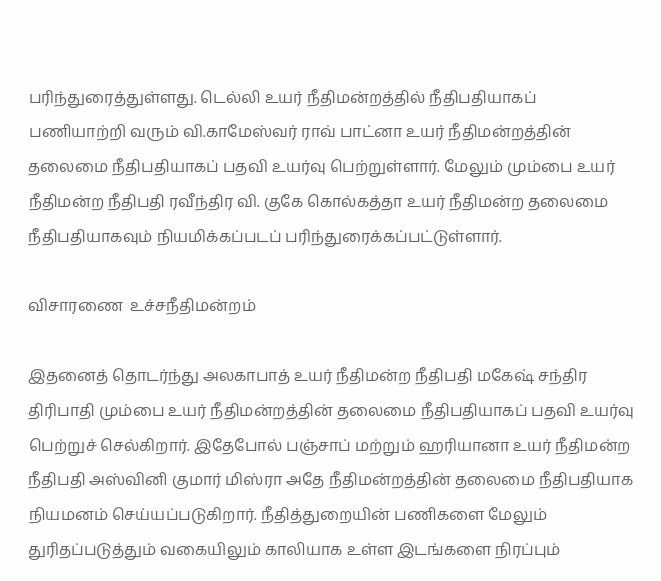பரிந்துரைத்துள்ளது. டெல்லி உயர் நீதிமன்றத்தில் நீதிபதியாகப் பணியாற்றி வரும் வி.காமேஸ்வர் ராவ் பாட்னா உயர் நீதிமன்றத்தின் தலைமை நீதிபதியாகப் பதவி உயர்வு பெற்றுள்ளார். மேலும் மும்பை உயர் நீதிமன்ற நீதிபதி ரவீந்திர வி. குகே கொல்கத்தா உயர் நீதிமன்ற தலைமை நீதிபதியாகவும் நியமிக்கப்படப் பரிந்துரைக்கப்பட்டுள்ளார்.

விசாரணை  உச்சநீதிமன்றம்

இதனைத் தொடர்ந்து அலகாபாத் உயர் நீதிமன்ற நீதிபதி மகேஷ் சந்திர திரிபாதி மும்பை உயர் நீதிமன்றத்தின் தலைமை நீதிபதியாகப் பதவி உயர்வு பெற்றுச் செல்கிறார். இதேபோல் பஞ்சாப் மற்றும் ஹரியானா உயர் நீதிமன்ற நீதிபதி அஸ்வினி குமார் மிஸ்ரா அதே நீதிமன்றத்தின் தலைமை நீதிபதியாக நியமனம் செய்யப்படுகிறார். நீதித்துறையின் பணிகளை மேலும் துரிதப்படுத்தும் வகையிலும் காலியாக உள்ள இடங்களை நிரப்பும்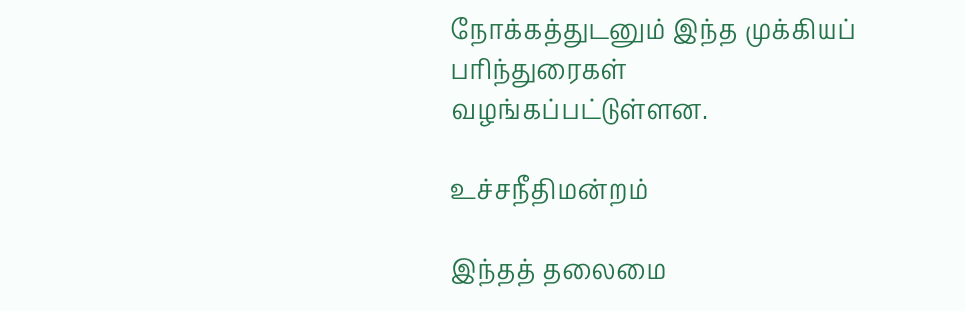நோக்கத்துடனும் இந்த முக்கியப் பரிந்துரைகள் வழங்கப்பட்டுள்ளன.

உச்சநீதிமன்றம்

இந்தத் தலைமை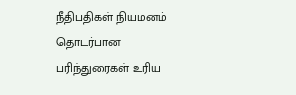நீதிபதிகள் நியமனம் தொடர்பான பரிந்துரைகள் உரிய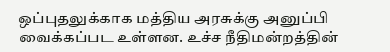ஒப்புதலுக்காக மத்திய அரசுக்கு அனுப்பி வைக்கப்பட உள்ளன. உச்ச நீதிமன்றத்தின்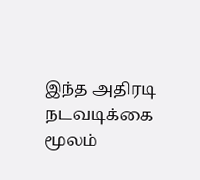இந்த அதிரடி நடவடிக்கை மூலம்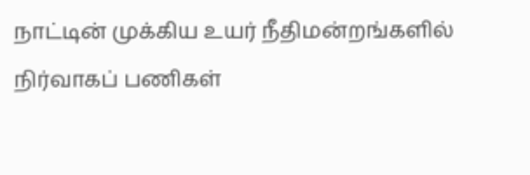நாட்டின் முக்கிய உயர் நீதிமன்றங்களில் நிர்வாகப் பணிகள்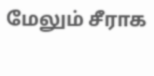மேலும் சீராக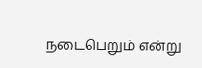நடைபெறும் என்று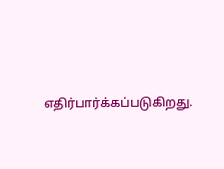எதிர்பார்க்கப்படுகிறது.